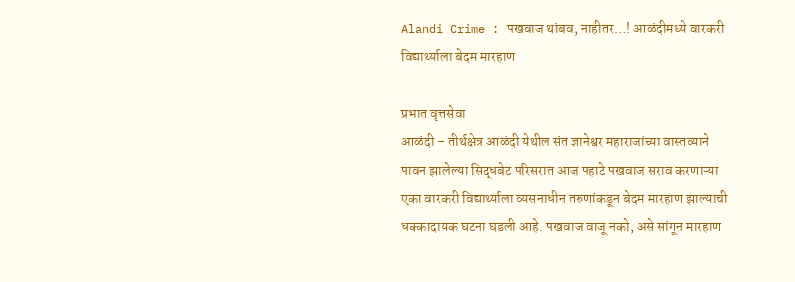Alandi Crime : पखवाज थांबव, नाहीतर…! आळंदीमध्ये वारकरी विद्यार्थ्याला बेदम मारहाण

प्रभात वृत्तसेवा
आळंदी – तीर्थक्षेत्र आळंदी येथील संत ज्ञानेश्वर महाराजांच्या वास्तव्याने पावन झालेल्या सिद्धबेट परिसरात आज पहाटे पखवाज सराव करणाऱ्या एका वारकरी विद्यार्थ्याला व्यसनाधीन तरुणांकडून बेदम मारहाण झाल्याची धक्कादायक घटना घडली आहे. पखवाज वाजू नको, असे सांगून मारहाण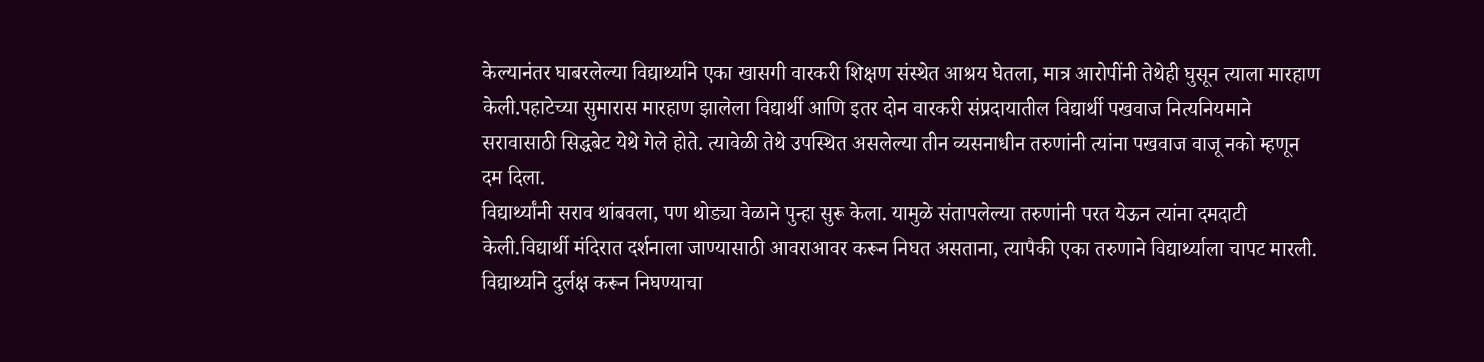केल्यानंतर घाबरलेल्या विद्यार्थ्याने एका खासगी वारकरी शिक्षण संस्थेत आश्रय घेतला, मात्र आरोपींनी तेथेही घुसून त्याला मारहाण केली.पहाटेच्या सुमारास मारहाण झालेला विद्यार्थी आणि इतर दोन वारकरी संप्रदायातील विद्यार्थी पखवाज नित्यनियमाने सरावासाठी सिद्धबेट येथे गेले होते. त्यावेळी तेथे उपस्थित असलेल्या तीन व्यसनाधीन तरुणांनी त्यांना पखवाज वाजू नको म्हणून दम दिला.
विद्यार्थ्यांनी सराव थांबवला, पण थोड्या वेळाने पुन्हा सुरू केला. यामुळे संतापलेल्या तरुणांनी परत येऊन त्यांना दमदाटी केली.विद्यार्थी मंदिरात दर्शनाला जाण्यासाठी आवराआवर करून निघत असताना, त्यापैकी एका तरुणाने विद्यार्थ्याला चापट मारली. विद्यार्थ्याने दुर्लक्ष करून निघण्याचा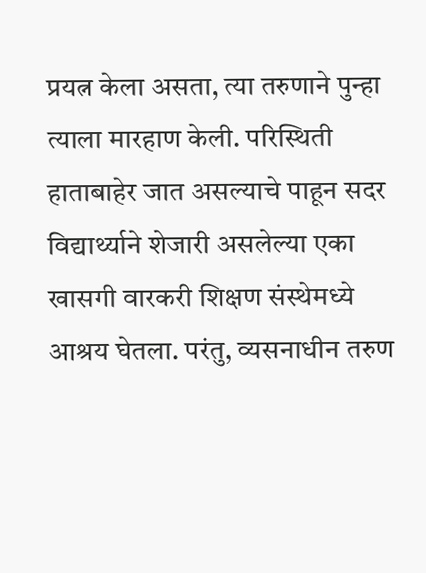प्रयत्न केला असता, त्या तरुणाने पुन्हा त्याला मारहाण केली. परिस्थिती हाताबाहेर जात असल्याचे पाहून सदर विद्यार्थ्याने शेजारी असलेल्या एका खासगी वारकरी शिक्षण संस्थेमध्ये आश्रय घेतला. परंतु, व्यसनाधीन तरुण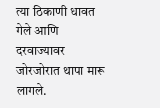त्या ठिकाणी धावत गेले आणि दरवाज्यावर जोरजोरात थापा मारू लागले.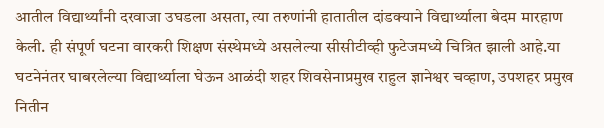आतील विद्यार्थ्यांनी दरवाजा उघडला असता, त्या तरुणांनी हातातील दांडक्याने विद्यार्थ्याला बेदम मारहाण केली. ही संपूर्ण घटना वारकरी शिक्षण संस्थेमध्ये असलेल्या सीसीटीव्ही फुटेजमध्ये चित्रित झाली आहे.या घटनेनंतर घाबरलेल्या विद्यार्थ्याला घेऊन आळंदी शहर शिवसेनाप्रमुख राहुल ज्ञानेश्वर चव्हाण, उपशहर प्रमुख नितीन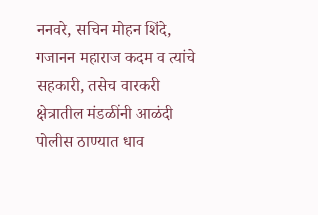ननवरे, सचिन मोहन शिंदे, गजानन महाराज कदम व त्यांचे सहकारी, तसेच वारकरी क्षेत्रातील मंडळींनी आळंदी पोलीस ठाण्यात धाव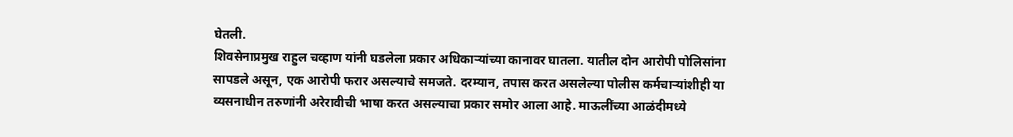घेतली.
शिवसेनाप्रमुख राहुल चव्हाण यांनी घडलेला प्रकार अधिकाऱ्यांच्या कानावर घातला. यातील दोन आरोपी पोलिसांना सापडले असून, एक आरोपी फरार असल्याचे समजते. दरम्यान, तपास करत असलेल्या पोलीस कर्मचाऱ्यांशीही या व्यसनाधीन तरुणांनी अरेरावीची भाषा करत असल्याचा प्रकार समोर आला आहे. माऊलींच्या आळंदीमध्ये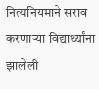नित्यनियमाने सराव करणाऱ्या विद्यार्थ्यांना झालेली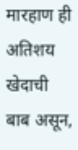मारहाण ही अतिशय खेदाची बाब असून,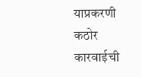याप्रकरणी कठोर कारवाईची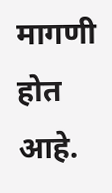मागणी होत आहे.